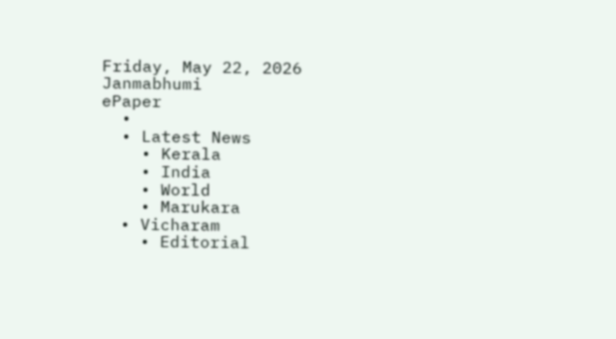Friday, May 22, 2026
Janmabhumi
ePaper
  •
  • Latest News
    • Kerala
    • India
    • World
    • Marukara
  • Vicharam
    • Editorial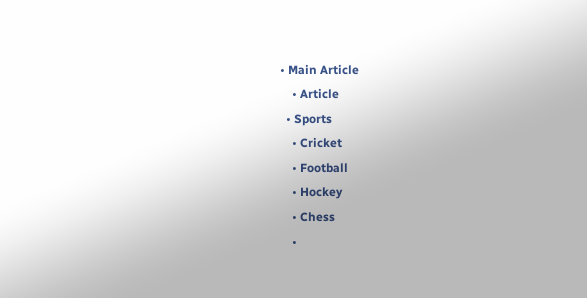• Main Article
    • Article
  • Sports
    • Cricket
    • Football
    • Hockey
    • Chess
    •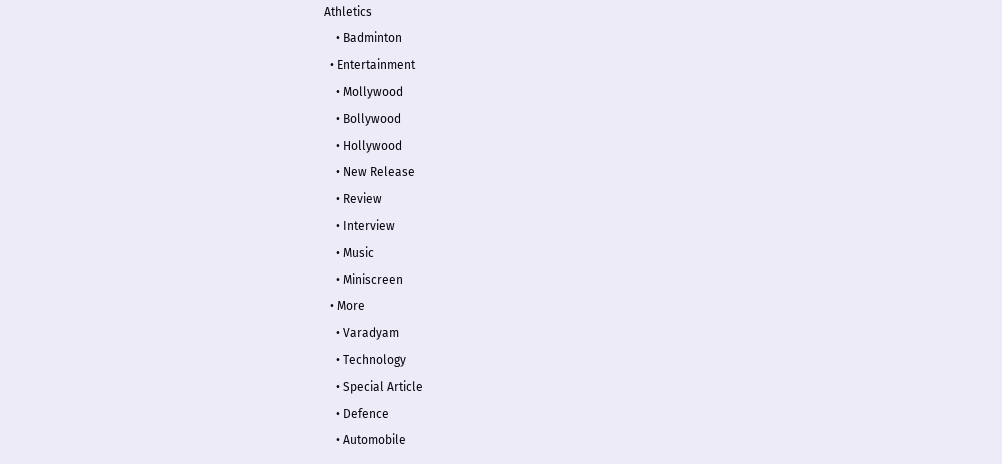Athletics
    • Badminton
  • Entertainment
    • Mollywood
    • Bollywood
    • Hollywood
    • New Release
    • Review
    • Interview
    • Music
    • Miniscreen
  • More
    • Varadyam
    • Technology
    • Special Article
    • Defence
    • Automobile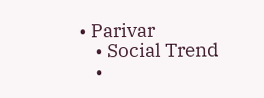• Parivar
    • Social Trend
    •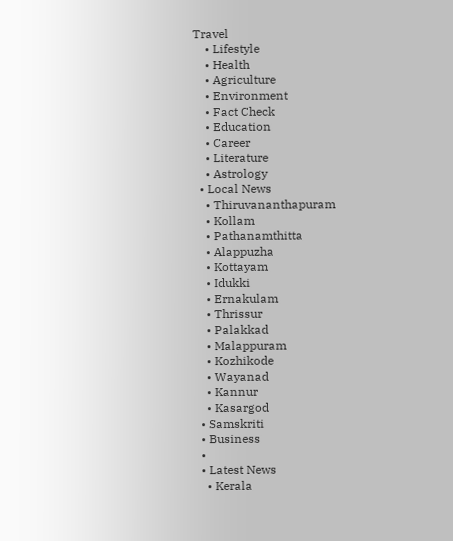Travel
    • Lifestyle
    • Health
    • Agriculture
    • Environment
    • Fact Check
    • Education
    • Career
    • Literature
    • Astrology
  • Local News
    • Thiruvananthapuram
    • Kollam
    • Pathanamthitta
    • Alappuzha
    • Kottayam
    • Idukki
    • Ernakulam
    • Thrissur
    • Palakkad
    • Malappuram
    • Kozhikode
    • Wayanad
    • Kannur
    • Kasargod
  • Samskriti
  • Business
  •
  • Latest News
    • Kerala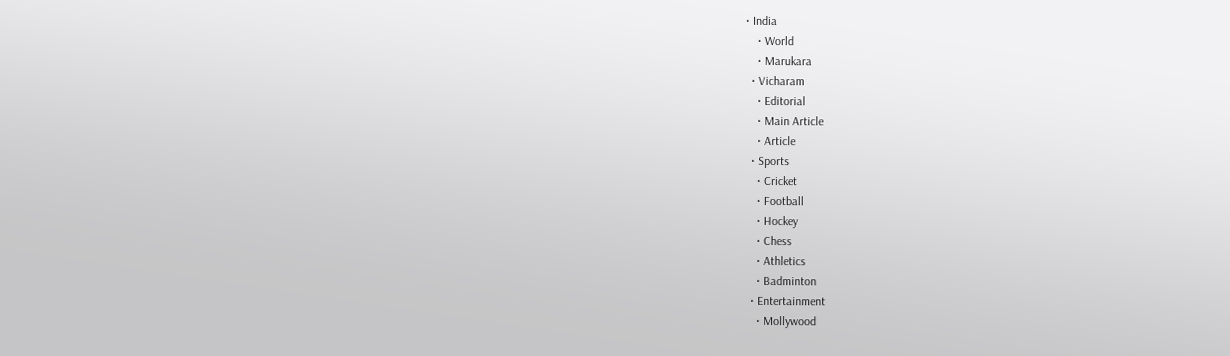• India
    • World
    • Marukara
  • Vicharam
    • Editorial
    • Main Article
    • Article
  • Sports
    • Cricket
    • Football
    • Hockey
    • Chess
    • Athletics
    • Badminton
  • Entertainment
    • Mollywood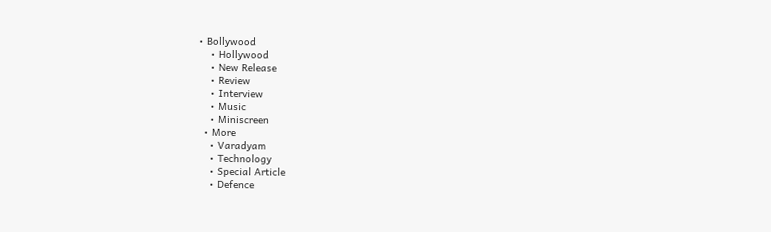• Bollywood
    • Hollywood
    • New Release
    • Review
    • Interview
    • Music
    • Miniscreen
  • More
    • Varadyam
    • Technology
    • Special Article
    • Defence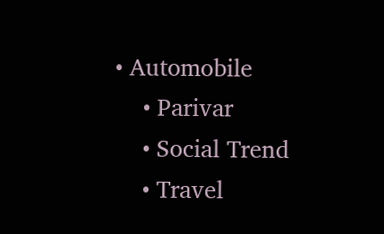• Automobile
    • Parivar
    • Social Trend
    • Travel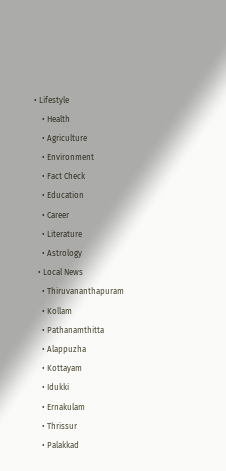• Lifestyle
    • Health
    • Agriculture
    • Environment
    • Fact Check
    • Education
    • Career
    • Literature
    • Astrology
  • Local News
    • Thiruvananthapuram
    • Kollam
    • Pathanamthitta
    • Alappuzha
    • Kottayam
    • Idukki
    • Ernakulam
    • Thrissur
    • Palakkad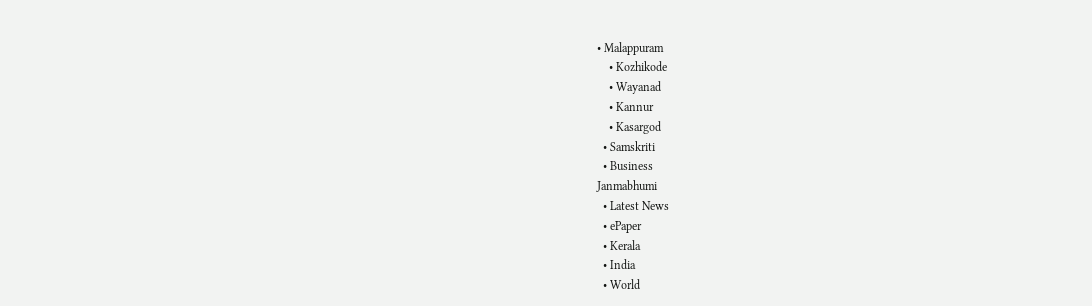• Malappuram
    • Kozhikode
    • Wayanad
    • Kannur
    • Kasargod
  • Samskriti
  • Business
Janmabhumi
  • Latest News
  • ePaper
  • Kerala
  • India
  • World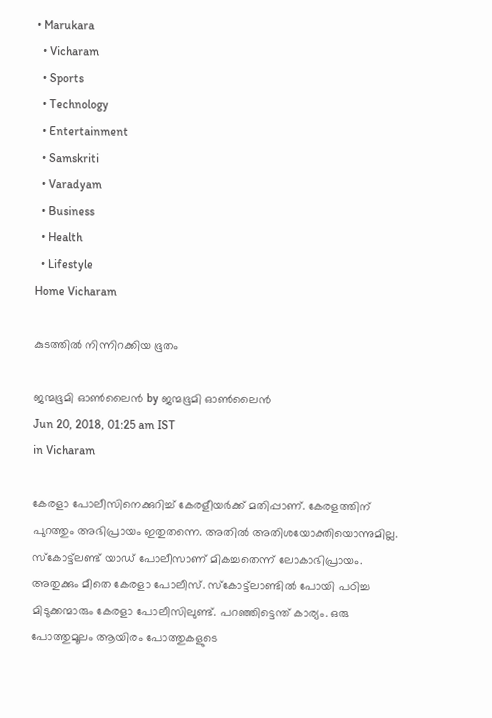• Marukara
  • Vicharam
  • Sports
  • Technology
  • Entertainment
  • Samskriti
  • Varadyam
  • Business
  • Health
  • Lifestyle
Home Vicharam

കുടത്തില്‍ നിന്നിറക്കിയ ഭൂതം

ജന്മഭൂമി ഓണ്‍ലൈന്‍ by ജന്മഭൂമി ഓണ്‍ലൈന്‍
Jun 20, 2018, 01:25 am IST
in Vicharam

കേരളാ പോലീസിനെക്കുറിച്ച് കേരളീയര്‍ക്ക് മതിപ്പാണ്. കേരളത്തിന് പുറത്തും അഭിപ്രായം ഇതുതന്നെ. അതില്‍ അതിശയോക്തിയൊന്നുമില്ല. സ്‌കോട്ട്‌ലണ്ട് യാഡ് പോലീസാണ് മികച്ചതെന്ന് ലോകാഭിപ്രായം. അതുക്കും മീതെ കേരളാ പോലീസ്. സ്‌കോട്ട്‌ലാണ്ടില്‍ പോയി പഠിച്ച മിടുക്കന്മാരും കേരളാ പോലീസിലുണ്ട്. പറഞ്ഞിട്ടെന്ത് കാര്യം. ഒരു പോത്തുമൂലം ആയിരം പോത്തുകളുടെ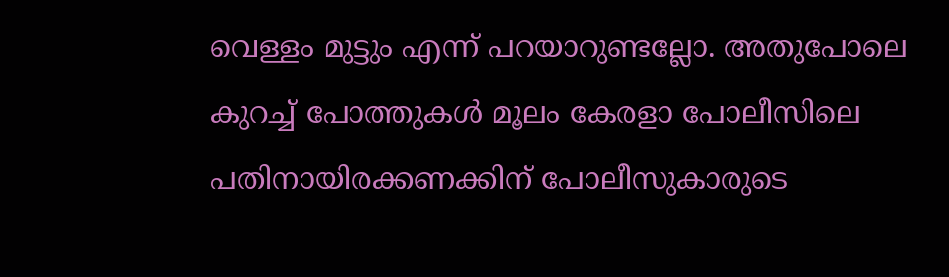വെള്ളം മുട്ടും എന്ന് പറയാറുണ്ടല്ലോ. അതുപോലെ കുറച്ച് പോത്തുകള്‍ മൂലം കേരളാ പോലീസിലെ പതിനായിരക്കണക്കിന് പോലീസുകാരുടെ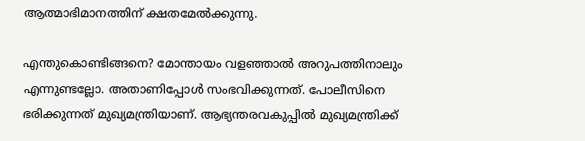ആത്മാഭിമാനത്തിന് ക്ഷതമേല്‍ക്കുന്നു.

എന്തുകൊണ്ടിങ്ങനെ? മോന്തായം വളഞ്ഞാല്‍ അറുപത്തിനാലും എന്നുണ്ടല്ലോ. അതാണിപ്പോള്‍ സംഭവിക്കുന്നത്. പോലീസിനെ ഭരിക്കുന്നത് മുഖ്യമന്ത്രിയാണ്. ആഭ്യന്തരവകുപ്പില്‍ മുഖ്യമന്ത്രിക്ക്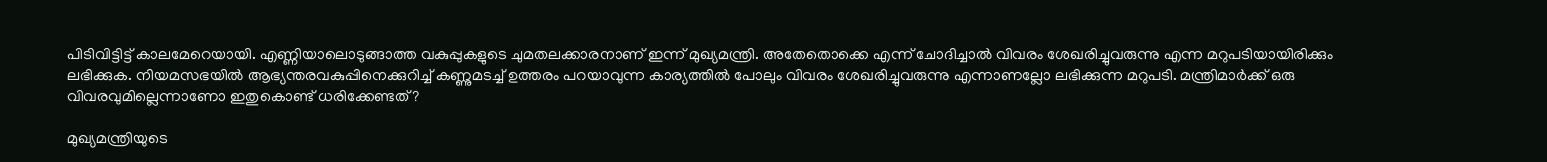പിടിവിട്ടിട്ട് കാലമേറെയായി. എണ്ണിയാലൊടുങ്ങാത്ത വകുപ്പുകളുടെ ചുമതലക്കാരനാണ് ഇന്ന് മുഖ്യമന്ത്രി. അതേതൊക്കെ എന്ന് ചോദിച്ചാല്‍ വിവരം ശേഖരിച്ചുവരുന്നു എന്ന മറുപടിയായിരിക്കും ലഭിക്കുക. നിയമസഭയില്‍ ആഭ്യന്തരവകുപ്പിനെക്കുറിച്ച് കണ്ണുമടച്ച് ഉത്തരം പറയാവുന്ന കാര്യത്തില്‍ പോലും വിവരം ശേഖരിച്ചുവരുന്നു എന്നാണല്ലോ ലഭിക്കുന്ന മറുപടി. മന്ത്രിമാര്‍ക്ക് ഒരു വിവരവുമില്ലെന്നാണോ ഇതുകൊണ്ട് ധരിക്കേണ്ടത്?

മുഖ്യമന്ത്രിയുടെ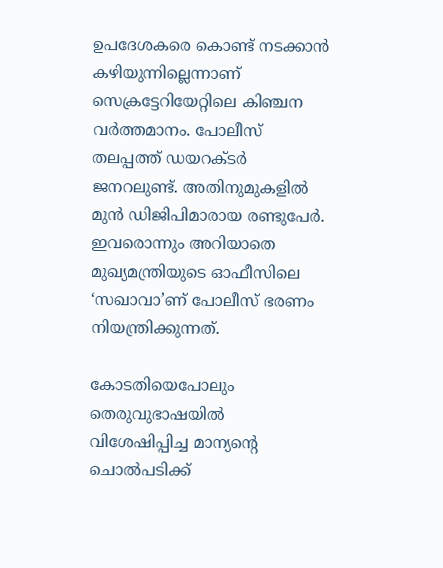ഉപദേശകരെ കൊണ്ട് നടക്കാന്‍ കഴിയുന്നില്ലെന്നാണ് സെക്രട്ടേറിയേറ്റിലെ കിഞ്ചന വര്‍ത്തമാനം. പോലീസ് തലപ്പത്ത് ഡയറക്ടര്‍ ജനറലുണ്ട്. അതിനുമുകളില്‍ മുന്‍ ഡിജിപിമാരായ രണ്ടുപേര്‍. ഇവരൊന്നും അറിയാതെ മുഖ്യമന്ത്രിയുടെ ഓഫീസിലെ ‘സഖാവാ’ണ് പോലീസ് ഭരണം നിയന്ത്രിക്കുന്നത്.

കോടതിയെപോലും തെരുവുഭാഷയില്‍ വിശേഷിപ്പിച്ച മാന്യന്റെ ചൊല്‍പടിക്ക്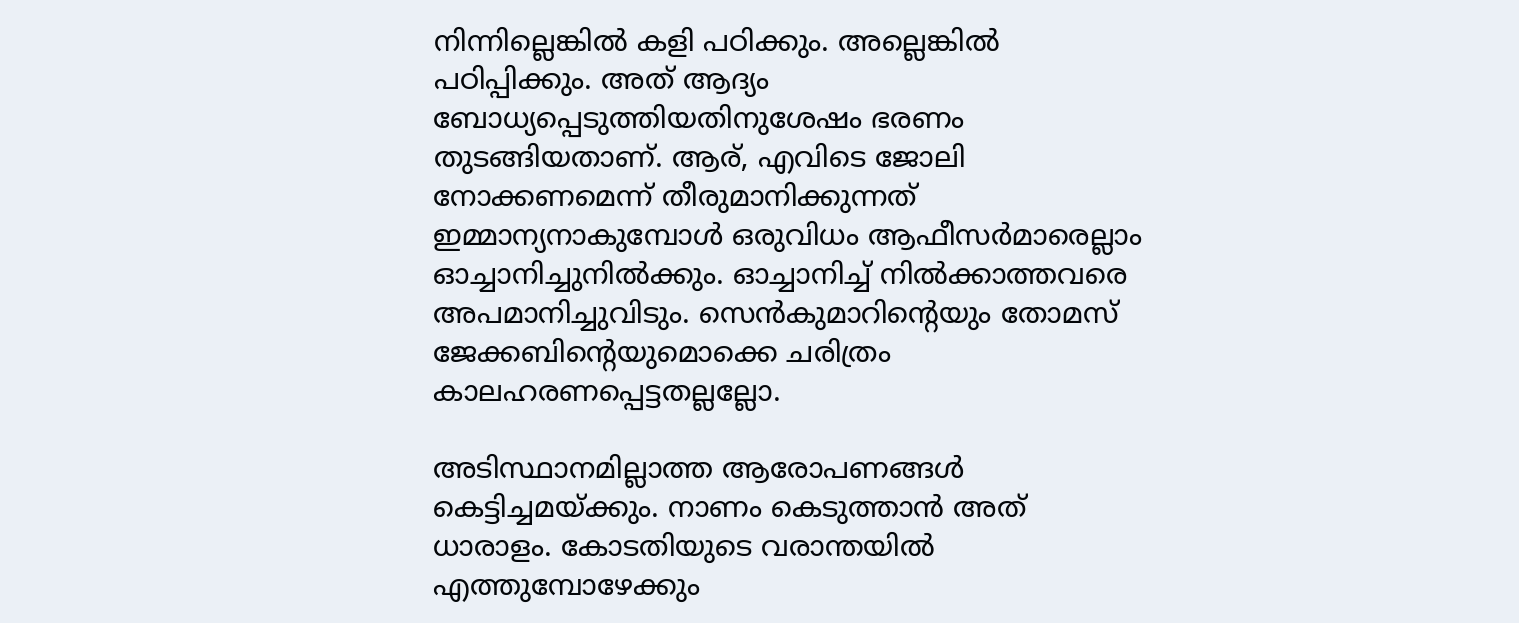നിന്നില്ലെങ്കില്‍ കളി പഠിക്കും. അല്ലെങ്കില്‍ പഠിപ്പിക്കും. അത് ആദ്യം ബോധ്യപ്പെടുത്തിയതിനുശേഷം ഭരണം തുടങ്ങിയതാണ്. ആര്, എവിടെ ജോലി നോക്കണമെന്ന് തീരുമാനിക്കുന്നത് ഇമ്മാന്യനാകുമ്പോള്‍ ഒരുവിധം ആഫീസര്‍മാരെല്ലാം ഓച്ചാനിച്ചുനില്‍ക്കും. ഓച്ചാനിച്ച് നില്‍ക്കാത്തവരെ അപമാനിച്ചുവിടും. സെന്‍കുമാറിന്റെയും തോമസ് ജേക്കബിന്റെയുമൊക്കെ ചരിത്രം കാലഹരണപ്പെട്ടതല്ലല്ലോ.

അടിസ്ഥാനമില്ലാത്ത ആരോപണങ്ങള്‍ കെട്ടിച്ചമയ്‌ക്കും. നാണം കെടുത്താന്‍ അത് ധാരാളം. കോടതിയുടെ വരാന്തയില്‍ എത്തുമ്പോഴേക്കും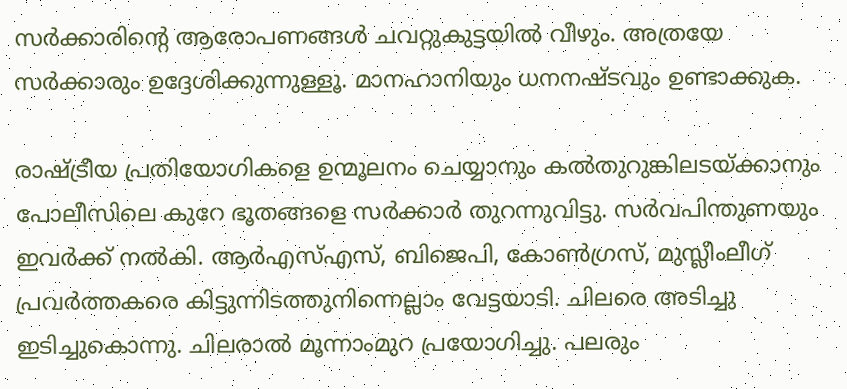സര്‍ക്കാരിന്റെ ആരോപണങ്ങള്‍ ചവറ്റുകുട്ടയില്‍ വീഴും. അത്രയേ സര്‍ക്കാരും ഉദ്ദേശിക്കുന്നുള്ളൂ. മാനഹാനിയും ധനനഷ്ടവും ഉണ്ടാക്കുക.

രാഷ്‌ട്രീയ പ്രതിയോഗികളെ ഉന്മൂലനം ചെയ്യാനും കല്‍തുറുങ്കിലടയ്‌ക്കാനും പോലീസിലെ കുറേ ഭൂതങ്ങളെ സര്‍ക്കാര്‍ തുറന്നുവിട്ടു. സര്‍വപിന്തുണയും ഇവര്‍ക്ക് നല്‍കി. ആര്‍എസ്എസ്, ബിജെപി, കോണ്‍ഗ്രസ്, മുസ്ലീംലീഗ് പ്രവര്‍ത്തകരെ കിട്ടുന്നിടത്തുനിന്നെല്ലാം വേട്ടയാടി. ചിലരെ അടിച്ചു ഇടിച്ചുകൊന്നു. ചിലരാല്‍ മൂന്നാംമുറ പ്രയോഗിച്ചു. പലരും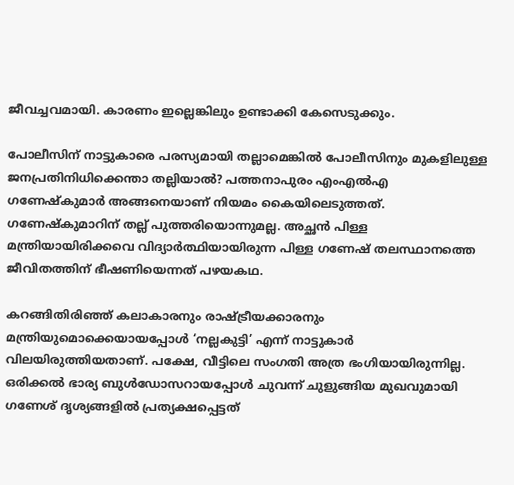ജീവച്ചവമായി. കാരണം ഇല്ലെങ്കിലും ഉണ്ടാക്കി കേസെടുക്കും.

പോലീസിന് നാട്ടുകാരെ പരസ്യമായി തല്ലാമെങ്കില്‍ പോലീസിനും മുകളിലുള്ള ജനപ്രതിനിധിക്കെന്താ തല്ലിയാല്‍? പത്തനാപുരം എംഎല്‍എ ഗണേഷ്‌കുമാര്‍ അങ്ങനെയാണ് നിയമം കൈയിലെടുത്തത്. ഗണേഷ്‌കുമാറിന് തല്ല് പുത്തരിയൊന്നുമല്ല. അച്ഛന്‍ പിള്ള മന്ത്രിയായിരിക്കവെ വിദ്യാര്‍ത്ഥിയായിരുന്ന പിള്ള ഗണേഷ് തലസ്ഥാനത്തെ ജീവിതത്തിന് ഭീഷണിയെന്നത് പഴയകഥ.

കറങ്ങിതിരിഞ്ഞ് കലാകാരനും രാഷ്‌ട്രീയക്കാരനും മന്ത്രിയുമൊക്കെയായപ്പോള്‍ ‘നല്ലകുട്ടി’ എന്ന് നാട്ടുകാര്‍ വിലയിരുത്തിയതാണ്. പക്ഷേ, വീട്ടിലെ സംഗതി അത്ര ഭംഗിയായിരുന്നില്ല. ഒരിക്കല്‍ ഭാര്യ ബുള്‍ഡോസറായപ്പോള്‍ ചുവന്ന് ചുളുങ്ങിയ മുഖവുമായി ഗണേശ് ദൃശ്യങ്ങളില്‍ പ്രത്യക്ഷപ്പെട്ടത്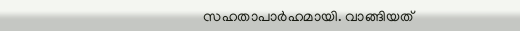സഹതാപാര്‍ഹമായി. വാങ്ങിയത്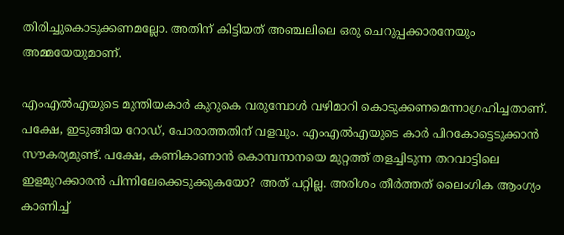തിരിച്ചുകൊടുക്കണമല്ലോ. അതിന് കിട്ടിയത് അഞ്ചലിലെ ഒരു ചെറുപ്പക്കാരനേയും അമ്മയേയുമാണ്.

എംഎല്‍എയുടെ മുന്തിയകാര്‍ കുറുകെ വരുമ്പോള്‍ വഴിമാറി കൊടുക്കണമെന്നാഗ്രഹിച്ചതാണ്. പക്ഷേ, ഇടുങ്ങിയ റോഡ്, പോരാത്തതിന് വളവും. എംഎല്‍എയുടെ കാര്‍ പിറകോട്ടെടുക്കാന്‍ സൗകര്യമുണ്ട്. പക്ഷേ, കണികാണാന്‍ കൊമ്പനാനയെ മുറ്റത്ത് തളച്ചിടുന്ന തറവാട്ടിലെ ഇളമുറക്കാരന്‍ പിന്നിലേക്കെടുക്കുകയോ? അത് പറ്റില്ല. അരിശം തീര്‍ത്തത് ലൈംഗിക ആംഗ്യം കാണിച്ച്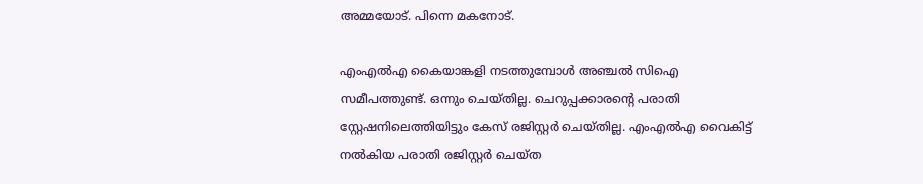അമ്മയോട്. പിന്നെ മകനോട്.

എംഎല്‍എ കൈയാങ്കളി നടത്തുമ്പോള്‍ അഞ്ചല്‍ സിഐ സമീപത്തുണ്ട്. ഒന്നും ചെയ്തില്ല. ചെറുപ്പക്കാരന്റെ പരാതി സ്റ്റേഷനിലെത്തിയിട്ടും കേസ് രജിസ്റ്റര്‍ ചെയ്തില്ല. എംഎല്‍എ വൈകിട്ട് നല്‍കിയ പരാതി രജിസ്റ്റര്‍ ചെയ്ത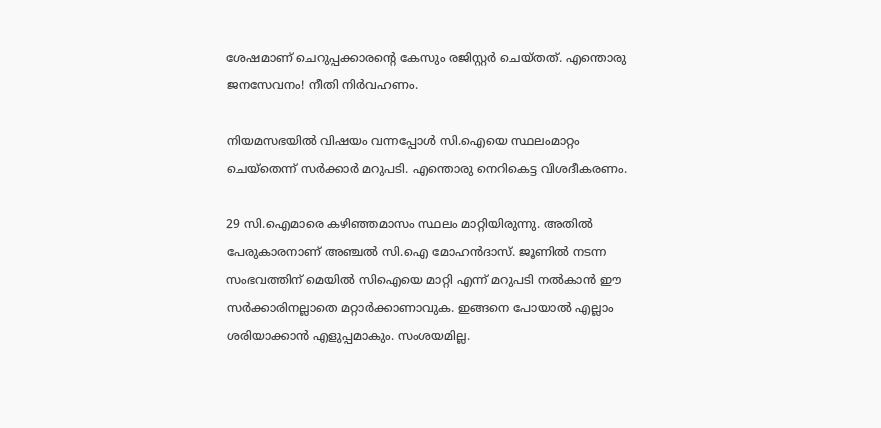ശേഷമാണ് ചെറുപ്പക്കാരന്റെ കേസും രജിസ്റ്റര്‍ ചെയ്തത്. എന്തൊരു ജനസേവനം! നീതി നിര്‍വഹണം.

നിയമസഭയില്‍ വിഷയം വന്നപ്പോള്‍ സി.ഐയെ സ്ഥലംമാറ്റം ചെയ്‌തെന്ന് സര്‍ക്കാര്‍ മറുപടി. എന്തൊരു നെറികെട്ട വിശദീകരണം.

29 സി.ഐമാരെ കഴിഞ്ഞമാസം സ്ഥലം മാറ്റിയിരുന്നു. അതില്‍ പേരുകാരനാണ് അഞ്ചല്‍ സി.ഐ മോഹന്‍ദാസ്. ജൂണില്‍ നടന്ന സംഭവത്തിന് മെയില്‍ സിഐയെ മാറ്റി എന്ന് മറുപടി നല്‍കാന്‍ ഈ സര്‍ക്കാരിനല്ലാതെ മറ്റാര്‍ക്കാണാവുക. ഇങ്ങനെ പോയാല്‍ എല്ലാം ശരിയാക്കാന്‍ എളുപ്പമാകും. സംശയമില്ല.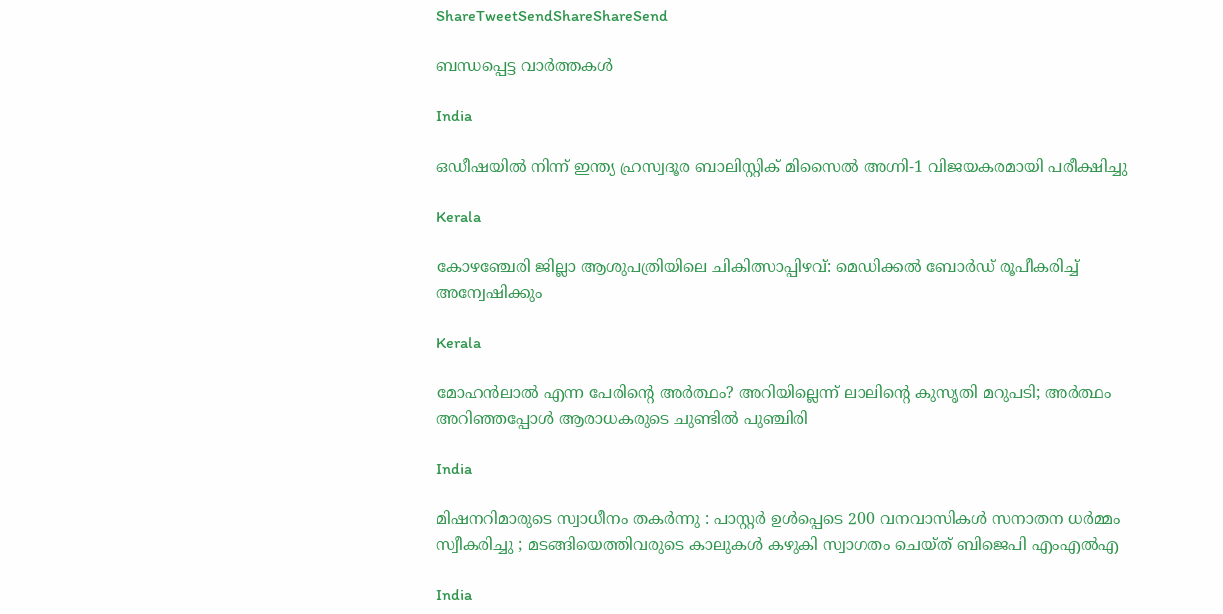ShareTweetSendShareShareSend

ബന്ധപ്പെട്ട വാര്‍ത്തകള്‍

India

ഒഡീഷയിൽ നിന്ന് ഇന്ത്യ ഹ്രസ്വദൂര ബാലിസ്റ്റിക് മിസൈൽ അഗ്നി-1 വിജയകരമായി പരീക്ഷിച്ചു

Kerala

കോഴഞ്ചേരി ജില്ലാ ആശുപത്രിയിലെ ചികിത്സാപ്പിഴവ്: മെഡിക്കല്‍ ബോര്‍ഡ് രൂപീകരിച്ച് അന്വേഷിക്കും

Kerala

മോഹന്‍ലാല്‍ എന്ന പേരിന്റെ അര്‍ത്ഥം? അറിയില്ലെന്ന് ലാലിന്റെ കുസൃതി മറുപടി; അര്‍ത്ഥം അറിഞ്ഞപ്പോള്‍ ആരാധകരുടെ ചുണ്ടില്‍ പുഞ്ചിരി

India

മിഷനറിമാരുടെ സ്വാധീനം തകർന്നു : പാസ്റ്റർ ഉൾപ്പെടെ 200 വനവാസികൾ സനാതന ധർമ്മം സ്വീകരിച്ചു ; മടങ്ങിയെത്തിവരുടെ കാലുകൾ കഴുകി സ്വാഗതം ചെയ്ത് ബിജെപി എംഎൽഎ

India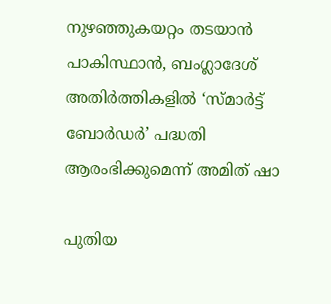നുഴഞ്ഞുകയറ്റം തടയാൻ പാകിസ്ഥാൻ, ബംഗ്ലാദേശ് അതിർത്തികളിൽ ‘സ്മാർട്ട് ബോർഡർ’ പദ്ധതി ആരംഭിക്കുമെന്ന് അമിത് ഷാ

പുതിയ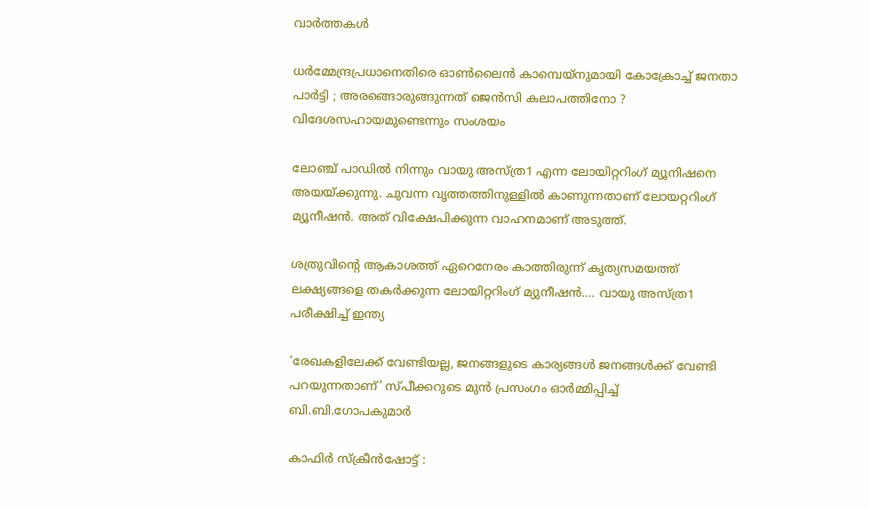വാര്‍ത്തകള്‍

ധർമ്മേന്ദ്രപ്രധാനെതിരെ ഓൺലൈൻ കാമ്പെയ്നുമായി കോക്രോച്ച് ജനതാ പാർട്ടി ; അരങ്ങൊരുങ്ങുന്നത് ജെൻസി കലാപത്തിനോ ? വിദേശസഹായമുണ്ടെന്നും സംശയം

ലോഞ്ച് പാഡില്‍ നിന്നും വായു അസ്ത്ര1 എന്ന ലോയിറ്ററിംഗ് മ്യൂനിഷനെ അയയ്ക്കുന്നു. ചുവന്ന വൃത്തത്തിനുള്ളില്‍ കാണുന്നതാണ് ലോയറ്ററിംഗ് മ്യൂനീഷന്‍. അത് വിക്ഷേപിക്കുന്ന വാഹനമാണ് അടുത്ത്.

ശത്രുവിന്റെ ആകാശത്ത് ഏറെനേരം കാത്തിരുന്ന് കൃത്യസമയത്ത് ലക്ഷ്യങ്ങളെ തകർക്കുന്ന ലോയിറ്ററിംഗ് മ്യുനീഷന്‍…. വായു അസ്ത്ര1 പരീക്ഷിച്ച് ഇന്ത്യ

‘രേഖകളിലേക്ക് വേണ്ടിയല്ല, ജനങ്ങളുടെ കാര്യങ്ങള്‍ ജനങ്ങള്‍ക്ക് വേണ്ടി പറയുന്നതാണ്’ സ്പീക്കറുടെ മുന്‍ പ്രസംഗം ഓര്‍മ്മിപ്പിച്ച് ബി.ബി.ഗോപകുമാര്‍

കാഫിര്‍ സ്‌ക്രീന്‍ഷോട്ട് :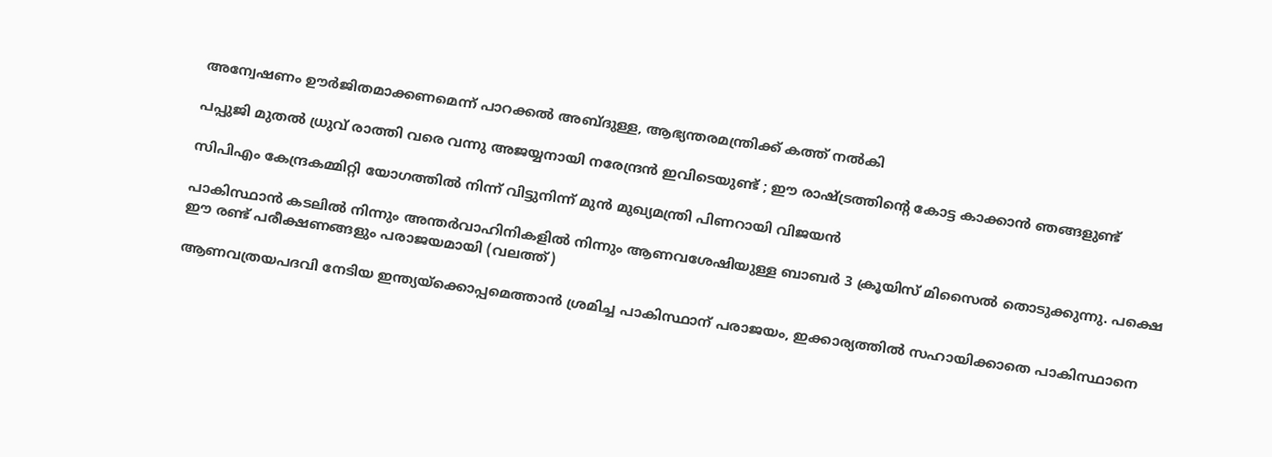അന്വേഷണം ഊര്‍ജിതമാക്കണമെന്ന് പാറക്കല്‍ അബ്ദുള്ള, ആഭ്യന്തരമന്ത്രിക്ക് കത്ത് നല്‍കി

പപ്പുജി മുതൽ ധ്രുവ് രാത്തി വരെ വന്നു അജയ്യനായി നരേന്ദ്രന്‍ ഇവിടെയുണ്ട് ; ഈ രാഷ്‌ട്രത്തിന്റെ കോട്ട കാക്കാന്‍ ഞങ്ങളുണ്ട്

സിപിഎം കേന്ദ്രകമ്മിറ്റി യോഗത്തില്‍ നിന്ന് വിട്ടുനിന്ന് മുന്‍ മുഖ്യമന്ത്രി പിണറായി വിജയന്‍

പാകിസ്ഥാന്‍ കടലില്‍ നിന്നും അന്തര്‍വാഹിനികളില്‍ നിന്നും ആണവശേഷിയുള്ള ബാബര്‍ 3 ക്രൂയിസ് മിസൈല്‍ തൊടുക്കുന്നു. പക്ഷെ ഈ രണ്ട് പരീക്ഷണങ്ങളും പരാജയമായി (വലത്ത്)

ആണവത്രയപദവി നേടിയ ഇന്ത്യയ്‌ക്കൊപ്പമെത്താന്‍ ശ്രമിച്ച പാകിസ്ഥാന് പരാജയം, ഇക്കാര്യത്തില്‍ സഹായിക്കാതെ പാകിസ്ഥാനെ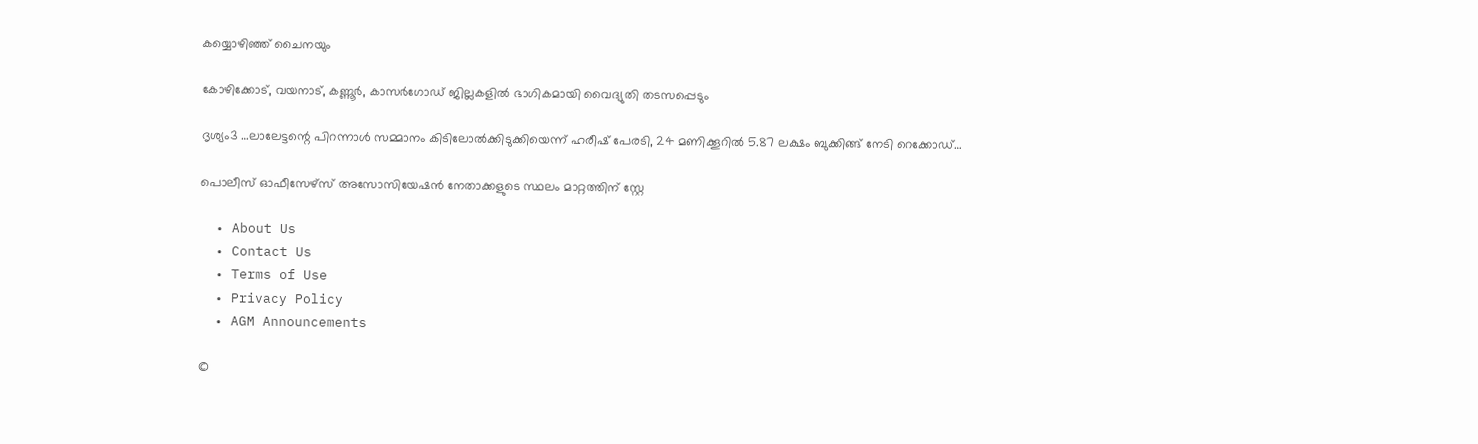കയ്യൊഴിഞ്ഞ് ചൈനയും

കോഴിക്കോട്, വയനാട്, കണ്ണൂര്‍, കാസര്‍ഗോഡ് ജില്ലകളില്‍ ഭാഗികമായി വൈദ്യുതി തടസപ്പെടും

ദൃശ്യം3 …ലാലേട്ടന്റെ പിറന്നാള്‍ സമ്മാനം കിടിലോല്‍ക്കിടുക്കിയെന്ന് ഹരീഷ് പേരടി, 24 മണിക്കൂറില്‍ 5.87 ലക്ഷം ബുക്കിങ്ങ് നേടി റെക്കോഡ്…

പൊലീസ് ഓഫീസേഴ്‌സ് അസോസിയേഷന്‍ നേതാക്കളുടെ സ്ഥലം മാറ്റത്തിന് സ്റ്റേ

  • About Us
  • Contact Us
  • Terms of Use
  • Privacy Policy
  • AGM Announcements

©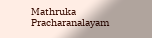Mathruka Pracharanalayam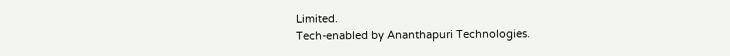Limited.
Tech-enabled by Ananthapuri Technologies.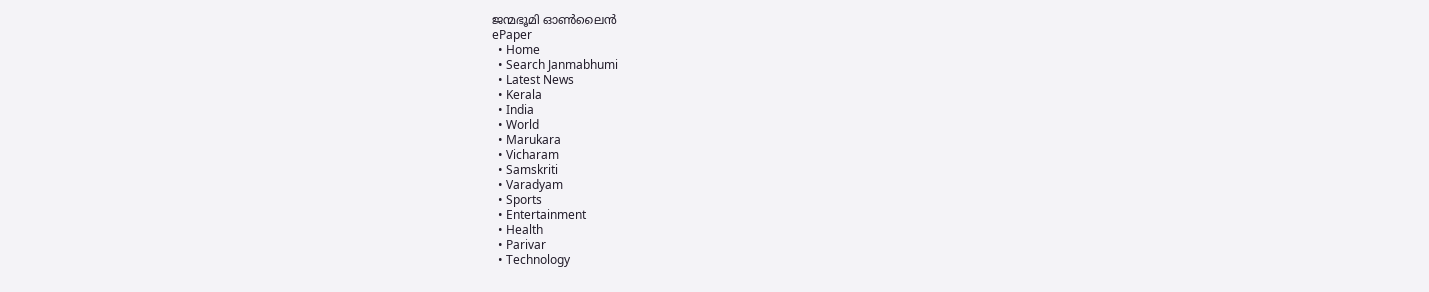ജന്മഭൂമി ഓണ്‍ലൈന്‍
ePaper
  • Home
  • Search Janmabhumi
  • Latest News
  • Kerala
  • India
  • World
  • Marukara
  • Vicharam
  • Samskriti
  • Varadyam
  • Sports
  • Entertainment
  • Health
  • Parivar
  • Technology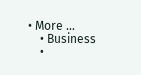• More …
    • Business
    •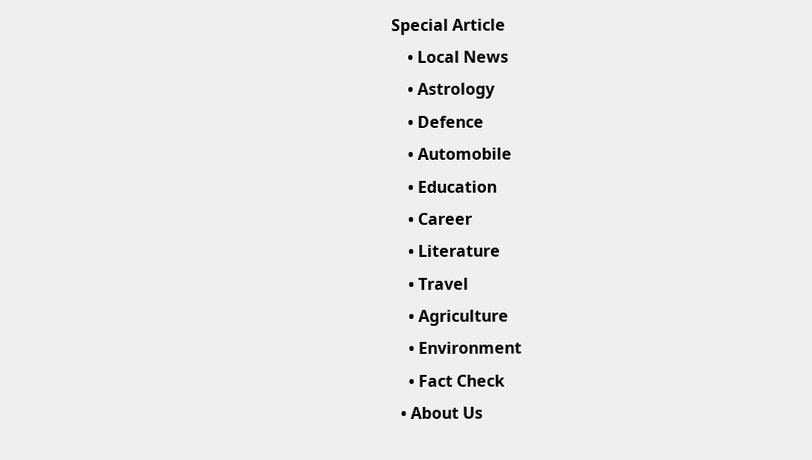Special Article
    • Local News
    • Astrology
    • Defence
    • Automobile
    • Education
    • Career
    • Literature
    • Travel
    • Agriculture
    • Environment
    • Fact Check
  • About Us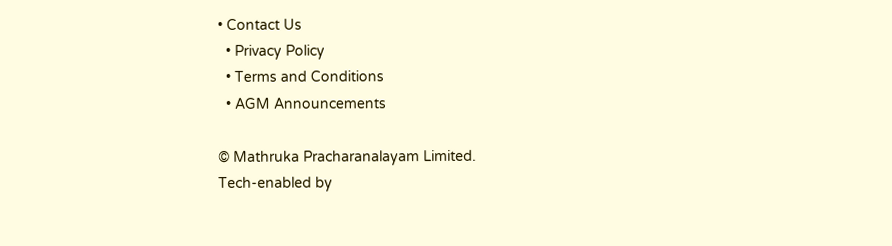• Contact Us
  • Privacy Policy
  • Terms and Conditions
  • AGM Announcements

© Mathruka Pracharanalayam Limited.
Tech-enabled by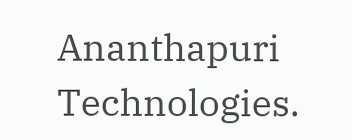Ananthapuri Technologies.